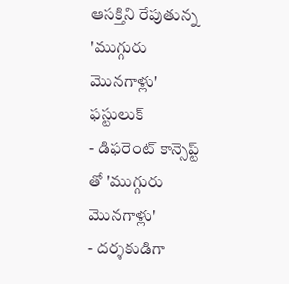ఆసక్తిని రేపుతున్న 'ముగ్గురు మొనగాళ్లు' ఫస్టులుక్
- డిఫరెంట్ కాన్సెప్ట్ తో 'ముగ్గురు మొనగాళ్లు'
- దర్శకుడిగా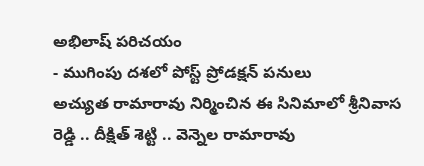అభిలాష్ పరిచయం
- ముగింపు దశలో పోస్ట్ ప్రోడక్షన్ పనులు
అచ్యుత రామారావు నిర్మించిన ఈ సినిమాలో శ్రీనివాస రెడ్డి .. దీక్షిత్ శెట్టి .. వెన్నెల రామారావు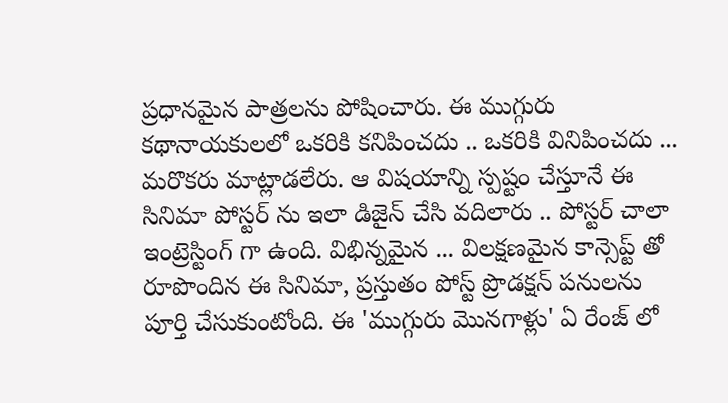ప్రధానమైన పాత్రలను పోషించారు. ఈ ముగ్గురు కథానాయకులలో ఒకరికి కనిపించదు .. ఒకరికి వినిపించదు ... మరొకరు మాట్లాడలేరు. ఆ విషయాన్ని స్పష్టం చేస్తూనే ఈ సినిమా పోస్టర్ ను ఇలా డిజైన్ చేసి వదిలారు .. పోస్టర్ చాలా ఇంట్రెస్టింగ్ గా ఉంది. విభిన్నమైన ... విలక్షణమైన కాన్సెప్ట్ తో రూపొందిన ఈ సినిమా, ప్రస్తుతం పోస్ట్ ప్రొడక్షన్ పనులను పూర్తి చేసుకుంటోంది. ఈ 'ముగ్గురు మొనగాళ్లు' ఏ రేంజ్ లో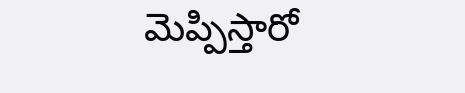మెప్పిస్తారో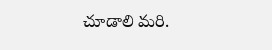చూడాలి మరి.